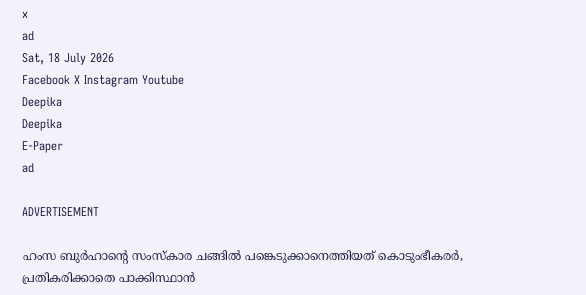x
ad
Sat, 18 July 2026
Facebook X Instagram Youtube
Deepika
Deepika
E-Paper
ad

ADVERTISEMENT

ഹംസ ബുർഹാന്‍റെ സംസ്കാര ചങ്ങിൽ പങ്കെടുക്കാനെത്തിയത് കൊടുംഭീകരർ, പ്രതികരിക്കാതെ പാക്കിസ്ഥാൻ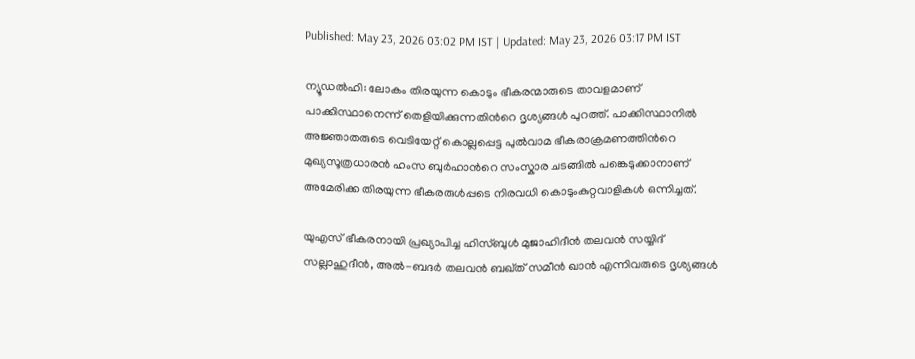Published: May 23, 2026 03:02 PM IST | Updated: May 23, 2026 03:17 PM IST

ന്യൂഡൽഹി: ലോകം തിരയുന്ന കൊടും ഭീകരന്മാരുടെ താവളമാണ് പാക്കിസ്ഥാനെന്ന് തെളിയിക്കുന്നതിന്‍റെ ദൃശ്യങ്ങൾ പുറത്ത്. പാക്കിസ്ഥാനിൽ അജ്ഞാതരുടെ വെടിയേറ്റ് കൊല്ലപ്പെട്ട പുൽവാമ ഭീകരാക്രമണത്തിന്‍റെ മുഖ്യസൂത്രധാരൻ ഹംസ ബുർഹാന്‍റെ സംസ്കാര ചടങ്ങിൽ പങ്കെടുക്കാനാണ് അമേരിക്ക തിരയുന്ന ഭീകരരുൾപ്പടെ നിരവധി കൊടുംകുറ്റവാളികൾ ഒന്നിച്ചത്.

യുഎസ് ഭീകരനായി പ്രഖ്യാപിച്ച ഹിസ്ബുൾ മുജാഹിദീൻ തലവൻ സയ്യിദ് സല്ലാഹുദീൻ, അൽ-ബദർ തലവൻ ബഖ്ത് സമീൻ ഖാൻ എന്നിവരുടെ ദൃശ്യങ്ങൾ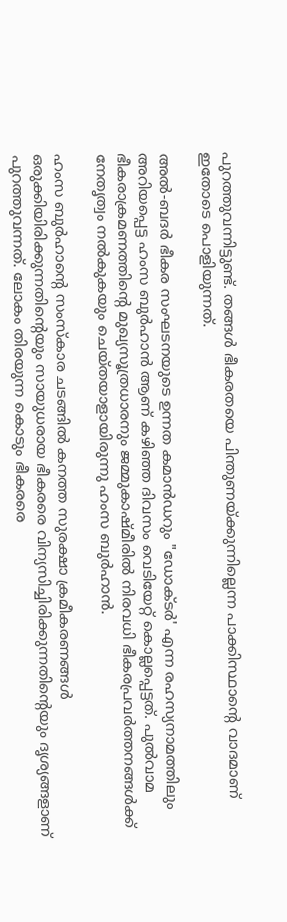പുറത്തുവന്നിട്ടുണ്ട്. തങ്ങൾ ഭീകരതയെ പിന്തുണയ്ക്കുന്നില്ലെന്ന പാക്കിസ്ഥാന്‍റെ വാദമാണ് ഇതോടെ പൊളിയുന്നത്.

അൽ-ബദർ ഭീകര സംഘടനയുടെ ഉന്നത കമാൻഡറും "ഡോക്ടർ' എന്ന രഹസ്യനാമത്തിലും അറിയപ്പെട്ട ഹംസ ബുർഹാൻ ആണ് കഴിഞ്ഞ ദിവസം വെടിയേറ്റ് കൊല്ലപ്പെട്ടത്. പുൽവാമ ഭീകരാക്രമണത്തിന്‍റെ മുഖ്യസൂത്രധാരനും ജമ്മുകാഷ്മീരിൽ നിരവധി ഭീകരപ്രവർത്തനങ്ങൾക്ക് നേതൃത്വം നൽകുകയും ചെയ്തയാളായിരുന്നു ഹംസ ബുർഹാൻ.

ഹംസ ബുർഹാന്‍റെ സംസ്കാര ചടങ്ങിൽ കനത്ത സുരക്ഷാ ക്രമീകരണങ്ങൾ ഒരുക്കിയിരിക്കുന്നതിന്‍റെയും സായുധരായ ഭീകരരെ വിന്യസിച്ചിരിക്കുന്നതിന്‍റെയും ദൃശ്യങ്ങളാണ് പുറത്തുവന്നത്. ലോകം തിരയുന്ന കൊടും ഭീകരരെ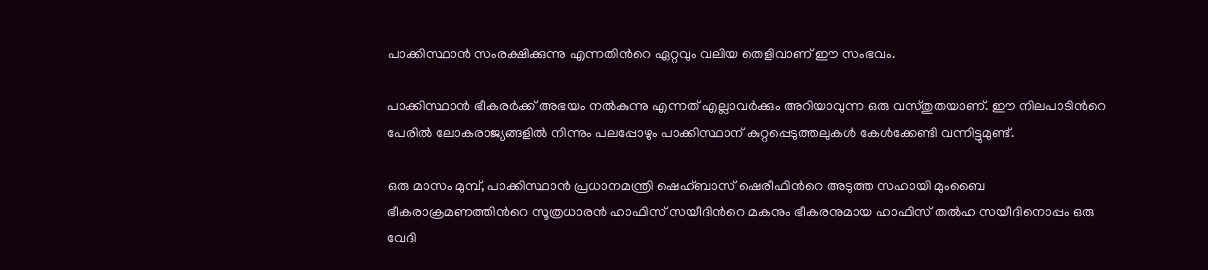പാക്കിസ്ഥാൻ സംരക്ഷിക്കുന്നു എന്നതിന്‍റെ ഏറ്റവും വലിയ തെളിവാണ് ഈ സംഭവം.

പാക്കിസ്ഥാൻ ഭീകരർക്ക് അഭയം നൽകുന്നു എന്നത് എല്ലാവർക്കും അറിയാവുന്ന ഒരു വസ്തുതയാണ്. ഈ നിലപാടിന്‍റെ പേരിൽ ലോകരാജ്യങ്ങളിൽ നിന്നും പലപ്പോഴും പാക്കിസ്ഥാന് കുറ്റപ്പെടുത്തലുകൾ കേൾക്കേണ്ടി വന്നിട്ടുമുണ്ട്.

ഒരു മാസം മുമ്പ്, പാക്കിസ്ഥാൻ പ്രധാനമന്ത്രി ഷെഹ്ബാസ് ഷെരീഫിന്‍റെ അടുത്ത സഹായി മുംബൈ ഭീകരാക്രമണത്തിന്‍റെ സൂത്രധാരൻ ഹാഫിസ് സയീദിന്‍റെ മകനും ഭീകരനുമായ ഹാഫിസ് തൽഹ സയീദിനൊപ്പം ഒരു വേദി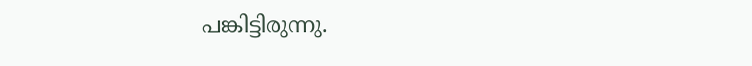പങ്കിട്ടിരുന്നു.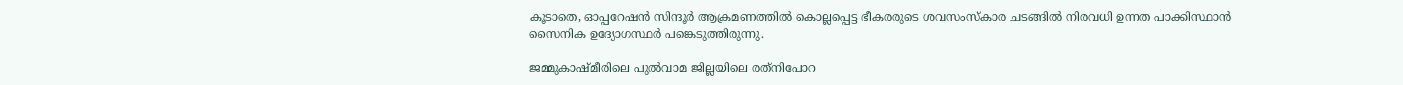കൂടാതെ, ഓപ്പറേഷൻ സിന്ദൂർ ആക്രമണത്തിൽ കൊല്ലപ്പെട്ട ഭീകരരുടെ ശവസംസ്കാര ചടങ്ങിൽ നിരവധി ഉന്നത പാക്കിസ്ഥാൻ സൈനിക ഉദ്യോഗസ്ഥർ പങ്കെടുത്തിരുന്നു.

ജമ്മുകാഷ്മീരിലെ പുൽവാമ ജില്ലയിലെ രത്‌നിപോറ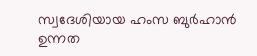സ്വദേശിയായ ഹംസ ബുർഹാൻ ഉന്നത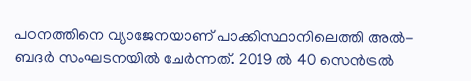പഠനത്തിനെ വ്യാജേനയാണ് പാക്കിസ്ഥാനിലെത്തി അൽ-ബദർ സംഘടനയിൽ ചേർന്നത്. 2019 ൽ 40 സെൻട്രൽ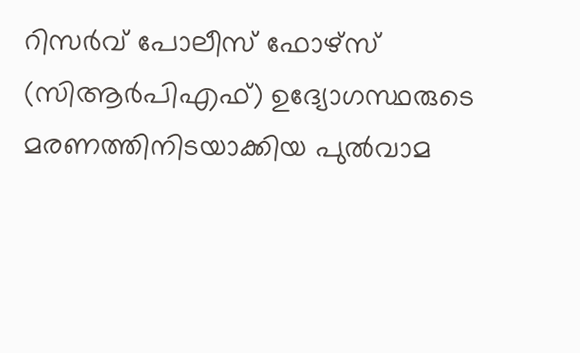റിസർവ് പോലീസ് ഫോഴ്‌സ് (സിആർപിഎഫ്) ഉദ്യോഗസ്ഥരുടെ മരണത്തിനിടയാക്കിയ പുൽവാമ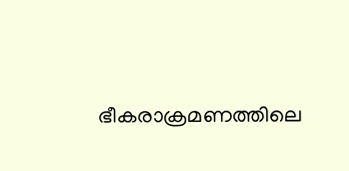ഭീകരാക്രമണത്തിലെ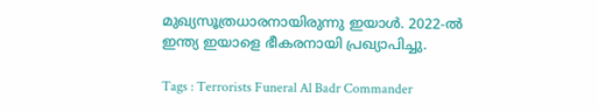മുഖ്യസൂത്രധാരനായിരുന്നു ഇയാൾ. 2022-ൽ ഇന്ത്യ ഇയാളെ ഭീകരനായി പ്രഖ്യാപിച്ചു.

Tags : Terrorists Funeral Al Badr Commander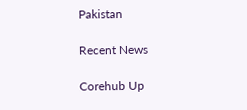Pakistan

Recent News

Corehub Up